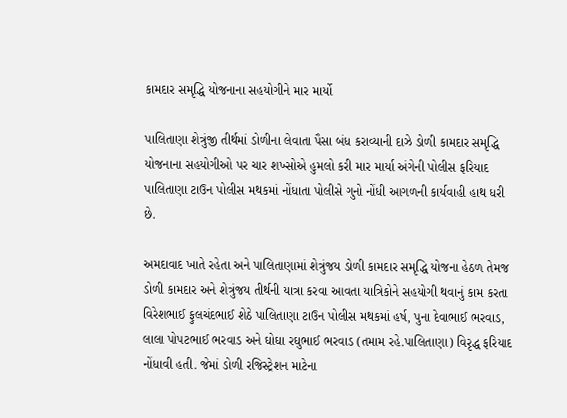કામદાર સમૃદ્ધિ યોજનાના સહયોગીને માર માર્યો

પાલિતાણા શેત્રુંજી તીર્થમાં ડોળીના લેવાતા પૈસા બંધ કરાવ્યાની દાઝે ડોળી કામદાર સમૃદ્ધિ યોજનાના સહયોગીઓ પર ચાર શખ્સોએ હુમલો કરી માર માર્યા અંગેની પોલીસ ફરિયાદ પાલિતાણા ટાઉન પોલીસ મથકમાં નોંધાતા પોલીસે ગુનો નોંધી આગળની કાર્યવાહી હાથ ધરી છે.

અમદાવાદ ખાતે રહેતા અને પાલિતાણામાં શેત્રુંજય ડોળી કામદાર સમૃદ્ધિ યોજના હેઠળ તેમજ ડોળી કામદાર અને શેત્રુંજય તીર્થની યાત્રા કરવા આવતા યાત્રિકોને સહયોગી થવાનું કામ કરતા વિરેશભાઈ ફુલચંદભાઈ શેઠે પાલિતાણા ટાઉન પોલીસ મથકમાં હર્ષ, પુના દેવાભાઈ ભરવાડ, લાલા પોપટભાઈ ભરવાડ અને ઘોઘા રઘુભાઈ ભરવાડ (તમામ રહે.પાલિતાણા) વિરૃદ્ધ ફરિયાદ નોંધાવી હતી. જેમાં ડોળી રજિસ્ટ્રેશન માટેના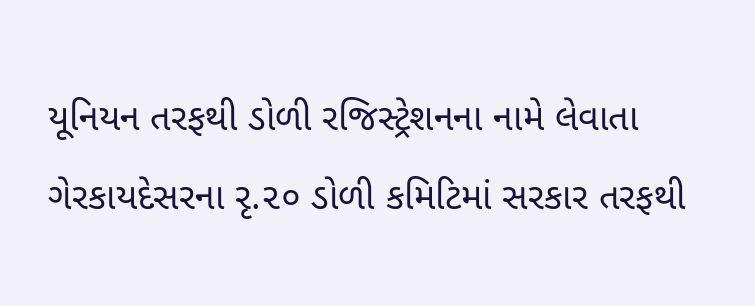યૂનિયન તરફથી ડોળી રજિસ્ટ્રેશનના નામે લેવાતા ગેરકાયદેસરના રૃ.૨૦ ડોળી કમિટિમાં સરકાર તરફથી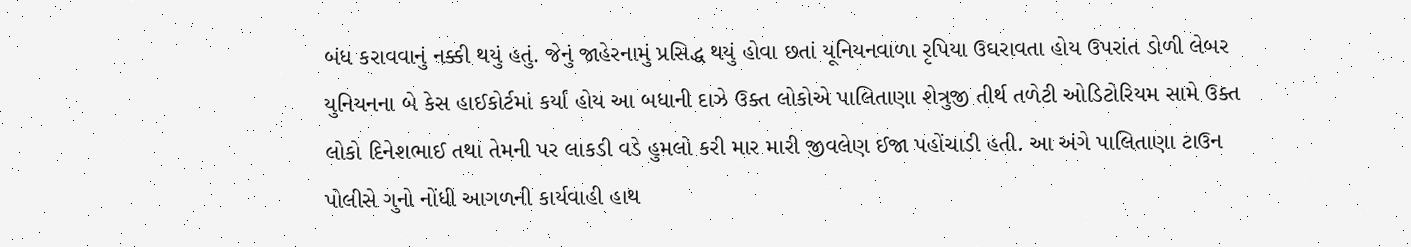બંધ કરાવવાનું નક્કી થયું હતું. જેનું જાહેરનામું પ્રસિદ્ધ થયું હોવા છતાં યૂનિયનવાળા રૃપિયા ઉઘરાવતા હોય ઉપરાંત ડોળી લેબર યુનિયનના બે કેસ હાઈકોર્ટમાં કર્યાં હોય આ બધાની દાઝે ઉક્ત લોકોએ પાલિતાણા શેત્રુજી તીર્થ તળેટી ઓડિટોરિયમ સામે ઉક્ત લોકો દિનેશભાઈ તથા તેમની પર લાકડી વડે હુમલો કરી માર મારી જીવલેણ ઈજા પહોંચાડી હતી. આ અંગે પાલિતાણા ટાઉન પોલીસે ગુનો નોંધી આગળની કાર્યવાહી હાથ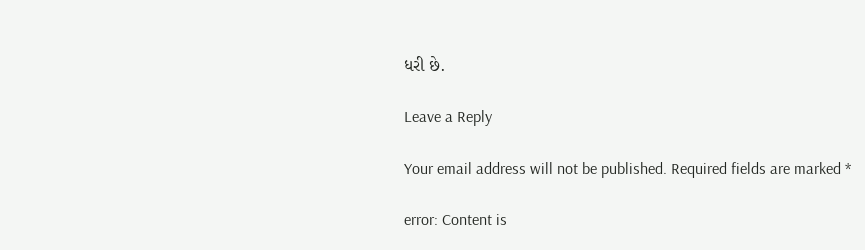ધરી છે.

Leave a Reply

Your email address will not be published. Required fields are marked *

error: Content is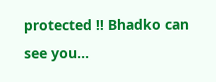protected !! Bhadko can see you...